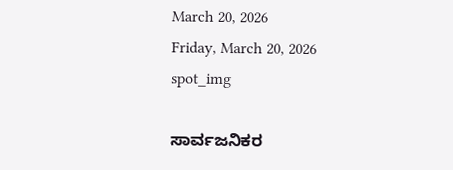March 20, 2026
Friday, March 20, 2026
spot_img

ಸಾರ್ವಜನಿಕರ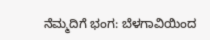ನೆಮ್ಮದಿಗೆ ಭಂಗ: ಬೆಳಗಾವಿಯಿಂದ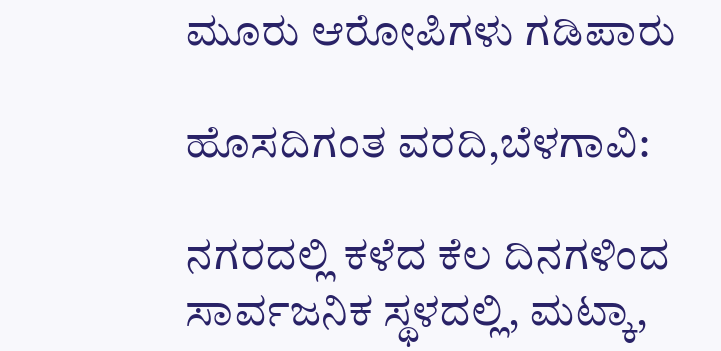ಮೂರು ಆರೋಪಿಗಳು ಗಡಿಪಾರು

ಹೊಸದಿಗಂತ ವರದಿ,ಬೆಳಗಾವಿ:

ನಗರದಲ್ಲಿ ಕಳೆದ ಕೆಲ ದಿನಗಳಿಂದ ಸಾರ್ವಜನಿಕ ಸ್ಥಳದಲ್ಲಿ, ಮಟ್ಕಾ,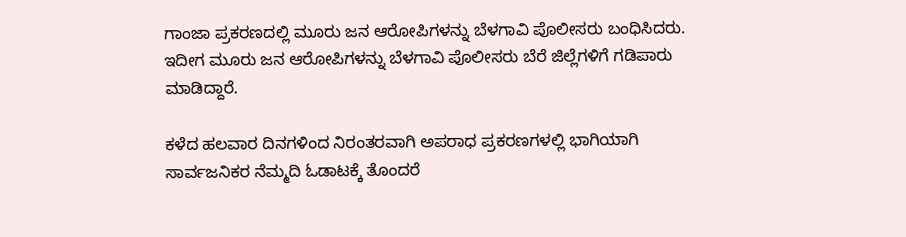ಗಾಂಜಾ ಪ್ರಕರಣದಲ್ಲಿ ಮೂರು ಜನ ಆರೋಪಿಗಳನ್ನು ಬೆಳಗಾವಿ ಪೊಲೀಸರು ಬಂಧಿಸಿದರು. ಇದೀಗ ಮೂರು ಜನ ಆರೋಪಿಗಳನ್ನು ಬೆಳಗಾವಿ ಪೊಲೀಸರು ಬೆರೆ ಜಿಲ್ಲೆಗಳಿಗೆ ಗಡಿಪಾರು ಮಾಡಿದ್ದಾರೆ.

ಕಳೆದ ಹಲವಾರ ದಿನಗಳಿಂದ ನಿರಂತರವಾಗಿ ಅಪರಾಧ ಪ್ರಕರಣಗಳಲ್ಲಿ ಭಾಗಿಯಾಗಿ ಸಾರ್ವಜನಿಕರ ನೆಮ್ಮದಿ ಓಡಾಟಕ್ಕೆ ತೊಂದರೆ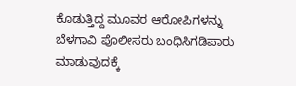ಕೊಡುತ್ತಿದ್ದ ಮೂವರ ಆರೋಪಿಗಳನ್ನು ಬೆಳಗಾವಿ ಪೊಲೀಸರು ಬಂಧಿಸಿಗಡಿಪಾರು ಮಾಡುವುದಕ್ಕೆ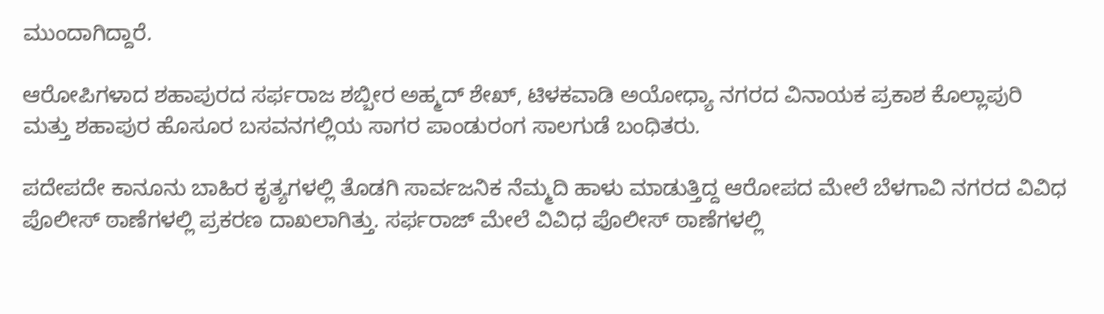ಮುಂದಾಗಿದ್ದಾರೆ.

ಆರೋಪಿಗಳಾದ ಶಹಾಪುರದ ಸರ್ಫರಾಜ ಶಬ್ಬೀರ ಅಹ್ಮದ್ ಶೇಖ್, ಟಿಳಕವಾಡಿ ಅಯೋಧ್ಯಾ ನಗರದ ವಿನಾಯಕ ಪ್ರಕಾಶ ಕೊಲ್ಲಾಪುರಿ ಮತ್ತು ಶಹಾಪುರ ಹೊಸೂರ ಬಸವನಗಲ್ಲಿಯ ಸಾಗರ ಪಾಂಡುರಂಗ ಸಾಲಗುಡೆ ಬಂಧಿತರು.

ಪದೇಪದೇ ಕಾನೂನು ಬಾಹಿರ ಕೃತ್ಯಗಳಲ್ಲಿ ತೊಡಗಿ ಸಾರ್ವಜನಿಕ ನೆಮ್ಮದಿ ಹಾಳು ಮಾಡುತ್ತಿದ್ದ ಆರೋಪದ ಮೇಲೆ ಬೆಳಗಾವಿ ನಗರದ ವಿವಿಧ ಪೊಲೀಸ್ ಠಾಣೆಗಳಲ್ಲಿ ಪ್ರಕರಣ ದಾಖಲಾಗಿತ್ತು. ಸರ್ಫರಾಜ್ ಮೇಲೆ ವಿವಿಧ ಪೊಲೀಸ್ ಠಾಣೆಗಳಲ್ಲಿ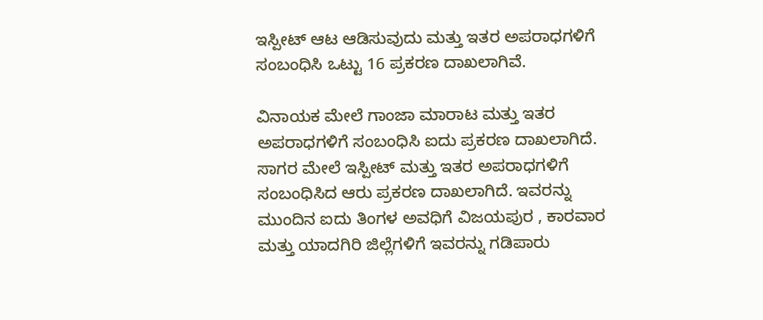ಇಸ್ಪೀಟ್ ಆಟ ಆಡಿಸುವುದು ಮತ್ತು ಇತರ ಅಪರಾಧಗಳಿಗೆ ಸಂಬಂಧಿಸಿ ಒಟ್ಟು 16 ಪ್ರಕರಣ ದಾಖಲಾಗಿವೆ.

ವಿನಾಯಕ ಮೇಲೆ ಗಾಂಜಾ ಮಾರಾಟ ಮತ್ತು ಇತರ ಅಪರಾಧಗಳಿಗೆ ಸಂಬಂಧಿಸಿ ಐದು ಪ್ರಕರಣ ದಾಖಲಾಗಿದೆ. ಸಾಗರ ಮೇಲೆ ಇಸ್ಪೀಟ್ ಮತ್ತು ಇತರ ಅಪರಾಧಗಳಿಗೆ ಸಂಬಂಧಿಸಿದ ಆರು ಪ್ರಕರಣ ದಾಖಲಾಗಿದೆ. ಇವರನ್ನು ಮುಂದಿನ ಐದು ತಿಂಗಳ ಅವಧಿಗೆ ವಿಜಯಪುರ , ಕಾರವಾರ ಮತ್ತು ಯಾದಗಿರಿ ಜಿಲ್ಲೆಗಳಿಗೆ ಇವರನ್ನು ಗಡಿಪಾರು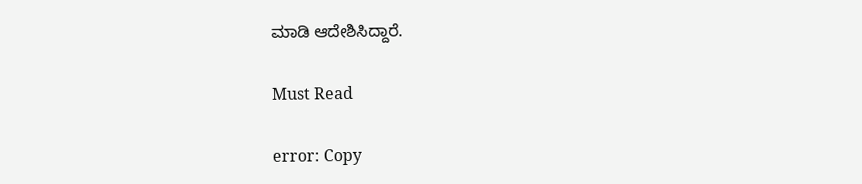ಮಾಡಿ ಆದೇಶಿಸಿದ್ದಾರೆ.

Must Read

error: Copy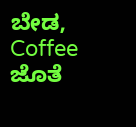ಬೇಡ, Coffee ಜೊತೆ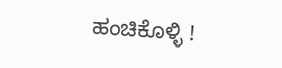ಹಂಚಿಕೊಳ್ಳಿ !